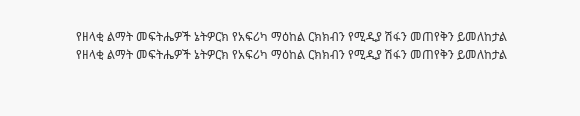የዘላቂ ልማት መፍትሔዎች ኔትዎርክ የአፍሪካ ማዕከል ርክክብን የሚዲያ ሽፋን መጠየቅን ይመለከታል
የዘላቂ ልማት መፍትሔዎች ኔትዎርክ የአፍሪካ ማዕከል ርክክብን የሚዲያ ሽፋን መጠየቅን ይመለከታል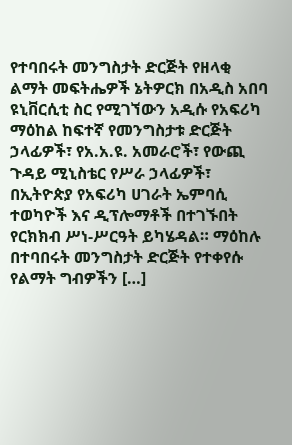የተባበሩት መንግስታት ድርጅት የዘላቂ ልማት መፍትሔዎች ኔትዎርክ በአዲስ አበባ ዩኒቨርሲቲ ስር የሚገኘውን አዲሱ የአፍሪካ ማዕከል ከፍተኛ የመንግስታቱ ድርጅት ኃላፊዎች፣ የአ.አ.ዩ. አመራሮች፣ የውጪ ጉዳይ ሚኒስቴር የሥራ ኃላፊዎች፣ በኢትዮጵያ የአፍሪካ ሀገራት ኤምባሲ ተወካዮች እና ዲፕሎማቶች በተገኙበት የርክክብ ሥነ-ሥርዓት ይካሄዳል። ማዕከሉ በተባበሩት መንግስታት ድርጅት የተቀየሱ የልማት ግብዎችን […]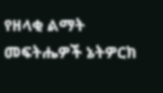የዘላቂ ልማት መፍትሔዎች ኔትዎርክ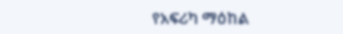የአፍሪካ ማዕከል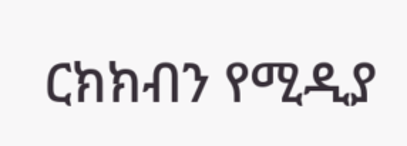ርክክብን የሚዲያ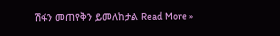ሽፋን መጠየቅን ይመለከታል Read More »